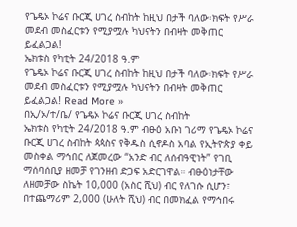የጌዴኦ ኮሬና ቡርጂ ሀገረ ስብከት ከዚህ በታች ባለው፡ክፍት የሥራ መደብ መስፈርቱን የሚያሟሉ ካህናትን በብዛት መቅጠር ይፈልጋል!
ኤክቱስ የካቲት 24/2018 ዓ.ም
የጌዴኦ ኮሬና ቡርጂ ሀገረ ስብከት ከዚህ በታች ባለው፡ክፍት የሥራ መደብ መስፈርቱን የሚያሟሉ ካህናትን በብዛት መቅጠር ይፈልጋል! Read More »
በኢ/ኦ/ተ/ቤ/ የጌዴኦ ኮሬና ቡርጂ ሀገረ ስብከት
ኤክቱስ የካቲት 24/2018 ዓ.ም ብፁዕ አቡነ ገሪማ የጌዴኦ ኮሬና ቡርጂ ሀገረ ስብከት ጳጳስና የቅዱስ ሲኖዶስ አባል የኢትዮጵያ ቀይ መስቀል ማኅበር ለጀመረው “አንድ ብር ለሰብዓዊነት” የገቢ ማሰባሰቢያ ዘመቻ የገንዘብ ድጋፍ አድርገዋል። ብፁዕነታቸው ለዘመቻው ስኬት 10,000 (አስር ሺህ) ብር የለገሱ ሲሆን፣ በተጨማሪም 2,000 (ሁለት ሺህ) ብር በመክፈል የማኅበሩ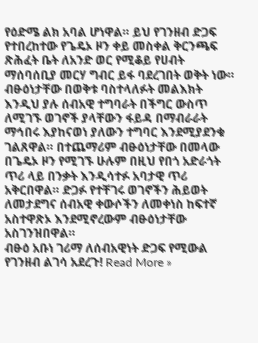የዕድሜ ልክ አባል ሆነዋል። ይህ የገንዘብ ድጋፍ የተበረከተው የጌዴኦ ዞን ቀይ መስቀል ቅርንጫፍ ጽሕፈት ቤት ለአንድ ወር የሚቆይ የሀብት ማሰባሰቢያ መርሃ ግብር ይፋ ባደረገበት ወቅት ነው። ብፁዕነታቸው በወቅቱ ባስተላለፉት መልእክት እንዲህ ያሉ ሰብአዊ ተግባራት በችግር ውስጥ ለሚገኙ ወገኖች ያላቸውን ፋይዳ በማብራራት ማኅበሩ እያከናወነ ያለውን ተግባር እንደሚያደንቁ ገልጸዋል። በተጨማሪም ብፁዕነታቸው በመላው በጌዴኦ ዞን የሚገኙ ሁሉም በዚህ የበጎ አድራጎት ጥሪ ላይ በንቃት እንዲሳተፉ አባታዊ ጥሪ አቅርበዋል። ድጋፉ የተቸገሩ ወገኖችን ሕይወት ለመታደግና ሰብአዊ ቀውሶችን ለመቀነስ ከፍተኛ አስተዋጽኦ እንደሚኖረውም ብፁዕነታቸው አስገንዝበዋል።
ብፁዕ አቡነ ገሪማ ለሰብአዊነት ድጋፍ የሚውል የገንዘብ ልገሳ አደረጉ! Read More »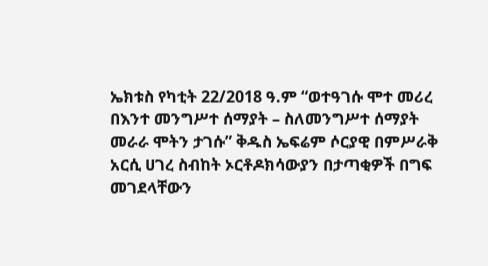ኤክቱስ የካቲት 22/2018 ዓ.ም “ወተዓገሱ ሞተ መሪረ በእንተ መንግሥተ ሰማያት – ስለመንግሥተ ሰማያት መራራ ሞትን ታገሱ” ቅዱስ ኤፍሬም ሶርያዊ በምሥራቅ አርሲ ሀገረ ስብከት ኦርቶዶክሳውያን በታጣቂዎች በግፍ መገደላቸውን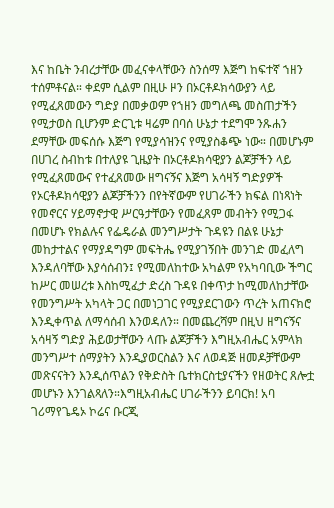እና ከቤት ንብረታቸው መፈናቀላቸውን ስንሰማ እጅግ ከፍተኛ ኀዘን ተሰምቶናል። ቀደም ሲልም በዚሁ ዞን በኦርቶዶክሳውያን ላይ የሚፈጸመውን ግድያ በመቃወም የኀዘን መግለጫ መስጠታችን የሚታወስ ቢሆንም ድርጊቱ ዛሬም በባሰ ሁኔታ ተደግሞ ንጹሐን ደማቸው መፍሰሱ እጅግ የሚያሳዝንና የሚያስቆጭ ነው። በመሆኑም በሀገረ ስብከቱ በተለያዩ ጊዜያት በኦርቶዶክሳዊያን ልጆቻችን ላይ የሚፈጸመውና የተፈጸመው ዘግናኝና እጅግ አሳዛኝ ግድያዎች የኦርቶዶክሳዊያን ልጆቻችንን በየትኛውም የሀገራችን ክፍል በነጻነት የመኖርና ሃይማኖታዊ ሥርዓታቸውን የመፈጸም መብትን የሚጋፋ በመሆኑ የክልሉና የፌዴራል መንግሥታት ጉዳዩን በልዩ ሁኔታ መከታተልና የማያዳግም መፍትሔ የሚያገኝበት መንገድ መፈለግ እንዳለባቸው እያሳሰብን፤ የሚመለከተው አካልም የአካባቢው ችግር ከሥር መሠረቱ እስከሚፈታ ድረስ ጉዳዩ በቀጥታ ከሚመለከታቸው የመንግሥት አካላት ጋር በመነጋገር የሚያደርገውን ጥረት አጠናክሮ እንዲቀጥል ለማሳሰብ እንወዳለን። በመጨረሻም በዚህ ዘግናኝና አሳዛኝ ግድያ ሕይወታቸውን ላጡ ልጆቻችን እግዚአብሔር አምላክ መንግሥተ ሰማያትን እንዲያወርስልን እና ለወዳጅ ዘመዶቻቸውም መጽናናትን እንዲሰጥልን የቅድስት ቤተክርስቲያናችን የዘወትር ጸሎቷ መሆኑን እንገልጻለን።እግዚአብሔር ሀገራችንን ይባርክ! አባ ገሪማየጌዴኦ ኮሬና ቡርጂ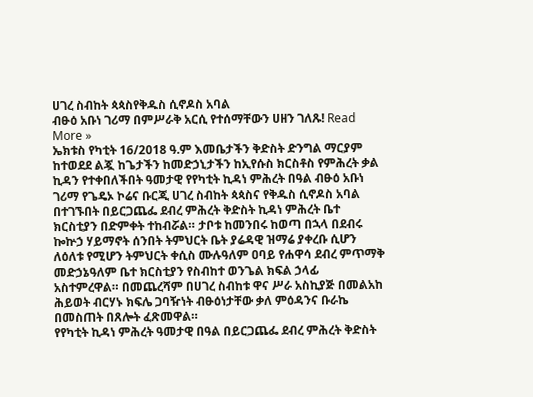ሀገረ ስብከት ጳጳስየቅዱስ ሲኖዶስ አባል
ብፁዕ አቡነ ገሪማ በምሥራቅ አርሲ የተሰማቸውን ሀዘን ገለጹ! Read More »
ኤክቱስ የካቲት 16/2018 ዓ.ም እመቤታችን ቅድስት ድንግል ማርያም ከተወደደ ልጇ ከጌታችን ከመድኃኒታችን ከኢየሱስ ክርስቶስ የምሕረት ቃል ኪዳን የተቀበለችበት ዓመታዊ የየካቲት ኪዳነ ምሕረት በዓል ብፁዕ አቡነ ገሪማ የጌዴኦ ኮሬና ቡርጂ ሀገረ ስብከት ጳጳስና የቅዱስ ሲኖዶስ አባል በተገኙበት በይርጋጨፌ ደብረ ምሕረት ቅድስት ኪዳነ ምሕረት ቤተ ክርስቲያን በድምቀት ተከብሯል። ታቦቱ ከመንበሩ ከወጣ በኋላ በደብሩ ኰኵኃ ሃይማኖት ሰንበት ትምህርት ቤት ያሬዳዊ ዝማሬ ያቀረቡ ሲሆን ለዕለቱ የሚሆን ትምህርት ቀሲስ ሙሉዓለም ዐባይ የሐዋሳ ደብረ ምጥማቅ መድኃኔዓለም ቤተ ክርስቲያን የስብከተ ወንጌል ክፍል ኃላፊ አስተምረዋል። በመጨረሻም በሀገረ ስብከቱ ዋና ሥራ አስኪያጅ በመልአከ ሕይወት ብርሃኑ ክፍሌ ጋባዥነት ብፁዕነታቸው ቃለ ምዕዳንና ቡራኬ በመስጠት በጸሎት ፈጽመዋል።
የየካቲት ኪዳነ ምሕረት ዓመታዊ በዓል በይርጋጨፌ ደብረ ምሕረት ቅድስት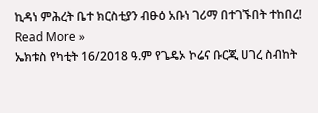ኪዳነ ምሕረት ቤተ ክርስቲያን ብፁዕ አቡነ ገሪማ በተገኙበት ተከበረ! Read More »
ኤክቱስ የካቲት 16/2018 ዓ.ም የጌዴኦ ኮሬና ቡርጂ ሀገረ ስብከት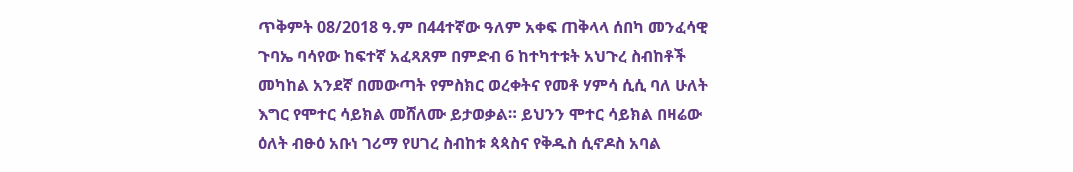ጥቅምት 08/2018 ዓ.ም በ44ተኛው ዓለም አቀፍ ጠቅላላ ሰበካ መንፈሳዊ ጉባኤ ባሳየው ከፍተኛ አፈጻጸም በምድብ 6 ከተካተቱት አህጉረ ስብከቶች መካከል አንደኛ በመውጣት የምስክር ወረቀትና የመቶ ሃምሳ ሲሲ ባለ ሁለት እግር የሞተር ሳይክል መሸለሙ ይታወቃል። ይህንን ሞተር ሳይክል በዛሬው ዕለት ብፁዕ አቡነ ገሪማ የሀገረ ስብከቱ ጳጳስና የቅዱስ ሲኖዶስ አባል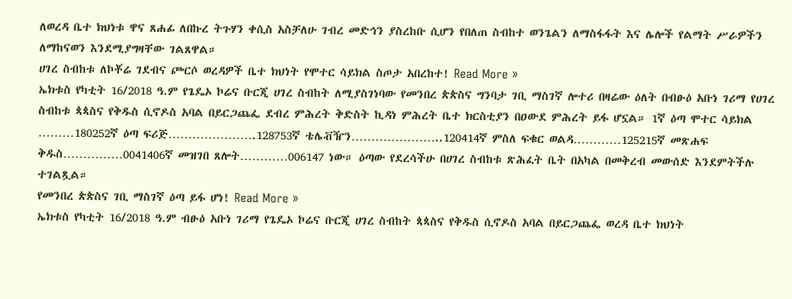ለወረዳ ቤተ ክህነቱ ዋና ጸሐፊ ለበኩረ ትጉሃን ቀሲስ አስቻለሁ ገብረ መድኅን ያስረከቡ ሲሆን የበለጠ ስብከተ ወንጌልን ለማስፋፋት እና ሌሎች የልማት ሥራዎችን ለማከናወን እንደሚያግዛቸው ገልጸዋል።
ሀገረ ስብከቱ ለኮቾሬ ገደብና ጮርሶ ወረዳዎች ቤተ ክህነት የሞተር ሳይክል ስጦታ አበረከተ! Read More »
ኤክቱስ የካቲት 16/2018 ዓ.ም የጌዴኦ ኮሬና ቡርጂ ሀገረ ስብከት ለሚያስገነባው የመንበረ ጵጵስና ግንባታ ገቢ ማስገኛ ሎተሪ በዛሬው ዕለት በብፁዕ አቡነ ገሪማ የሀገረ ስብከቱ ጳጳስና የቅዱስ ሲኖዶስ አባል በይርጋጨፌ ደብረ ምሕረት ቅድስት ኪዳነ ምሕረት ቤተ ክርስቲያን በዐውደ ምሕረት ይፋ ሆኗል። 1ኛ ዕጣ ሞተር ሳይክል ………180252ኛ ዕጣ ፍሪጅ………………….128753ኛ ቴሌቭዥን…………………..120414ኛ ምስለ ፍቁር ወልዳ…………125215ኛ መጽሐፍ ቅዱስ……………0041406ኛ መዝገበ ጸሎት…………006147 ነው። ዕጣው የደረሳችሁ በሀገረ ስብከቱ ጽሕፈት ቤት በአካል በመቅረብ መውሰድ እንደምትችሉ ተገልጿል።
የመንበረ ጵጵስና ገቢ ማስገኛ ዕጣ ይፋ ሆነ! Read More »
ኤክቱስ የካቲት 16/2018 ዓ.ም ብፁዕ አቡነ ገሪማ የጌዴኦ ኮሬና ቡርጂ ሀገረ ስብከት ጳጳስና የቅዱስ ሲኖዶስ አባል በይርጋጨፌ ወረዳ ቤተ ክህነት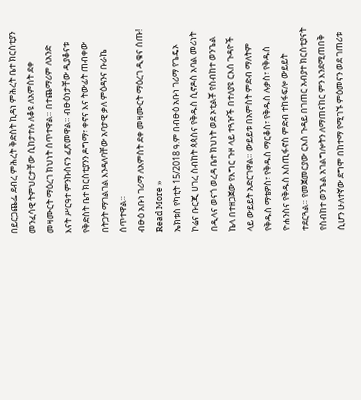በይርጋጨፌ ደብረ ምሕረት ቅድስት ኪዳነ ምሕረት ቤተ ክርስቲያን መንፈሳዊ ትምህርታቸው ሲከታተሉ ለቆዩ ለአምስት ደቀ መዛሙርት ማዕረገ ክህነት ሰጥተዋል። በተጨማሪም ለአንድ እናት ሥርዓተ ምንኩስናን ፈጽመዋል። ብፁዕነታቸው ዲያቆናቱ የቅድስት ቤተ ክርስቲያንን ዶግማ፣ ቀኖና እና ትውፊት ጠብቀው በትጋት ማገልገል እንዳለባቸው አባታዊ ቃለ ምዕዳንና ቡራኬ ሰጥተዋል።
ብፁዕ አቡነ ገሪማ ለአምስት ደቀ መዛሙርት ማዕረገ ዲቁና ሰጡ! Read More »
ኤክቱስ የካቲት 15/2018 ዓ.ም በብፁዕ አቡነ ገሪማ የጌዴኦ ኮሬና ቡርጂ ሀገረ ስብከት ጳጳስና የቅዱስ ሲኖዶስ አባል መሪነት በዲላና ወናጎ ወረዳ ቤተ ክህነት ወደ ኦቲልቾ የስብከተ ወንጌል ኬላ በተዘጋጀው የእግር ጉዞ ላይ ተጓዦች በተለያዩ ርእሰ ጉዳዮች ላይ ውይይት አድርገዋል። ውይይቱ በአምስት ምድብ ማለትም የቅዱስ ማቴዎስ፣ የቅዱስ ማርቆስ፣ የቅዱስ ሉቃስ፣ የቅዱስ ዮሐንስና የቅዱስ እስጢፋኖስ ምድብ ተከፋፍሎ ውይይት ተደርጓል። የመጀመርያው ርእሰ ጉዳይ በገጠር አብያተ ክርስቲያናት የስብከተ ወንጌል አገልግሎትን ለማጠናከር ምን እንደሚጠበቅ ሲሆን ሁለተኛው ደግሞ በከተማ የሚገኙ ምዕመናን ወደ ገጠሪቱ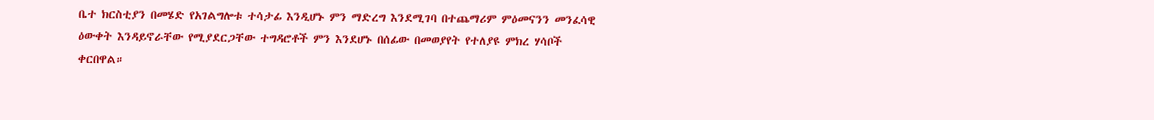ቤተ ክርስቲያን በመሄድ የአገልግሎቱ ተሳታፊ እንዲሆኑ ምን ማድረግ እንደሚገባ በተጨማሪም ምዕመናንን መንፈሳዊ ዕውቀት እንዳይኖራቸው የሚያደርጋቸው ተግዳሮቶች ምን እንደሆኑ በሰፊው በመወያየት የተለያዩ ምክረ ሃሳቦች ቀርበዋል።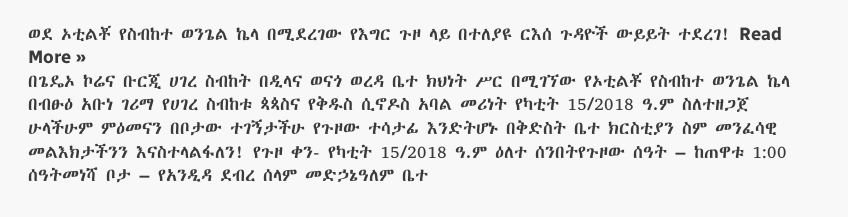ወደ ኦቲልቾ የስብከተ ወንጌል ኬላ በሚደረገው የእግር ጉዞ ላይ በተለያዩ ርእሰ ጉዳዮች ውይይት ተደረገ! Read More »
በጌዴኦ ኮሬና ቡርጂ ሀገረ ስብከት በዲላና ወናጎ ወረዳ ቤተ ክህነት ሥር በሚገኘው የኦቲልቾ የስብከተ ወንጌል ኬላ በብፁዕ አቡነ ገሪማ የሀገረ ስብከቱ ጳጳስና የቅዱስ ሲኖዶስ አባል መሪነት የካቲት 15/2018 ዓ.ም ስለተዘጋጀ ሁላችሁም ምዕመናን በቦታው ተገኝታችሁ የጉዞው ተሳታፊ እንድትሆኑ በቅድስት ቤተ ክርስቲያን ስም መንፈሳዊ መልእክታችንን እናስተላልፋለን! የጉዞ ቀን- የካቲት 15/2018 ዓ.ም ዕለተ ሰንበትየጉዞው ሰዓት – ከጠዋቱ 1:00 ሰዓትመነሻ ቦታ – የአንዲዳ ደብረ ሰላም መድኃኔዓለም ቤተ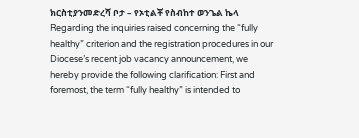ክርስቲያንመድረሻ ቦታ – የኦቲልቾ የስብከተ ወንጌል ኬላ
Regarding the inquiries raised concerning the “fully healthy” criterion and the registration procedures in our Diocese’s recent job vacancy announcement, we hereby provide the following clarification: First and foremost, the term “fully healthy” is intended to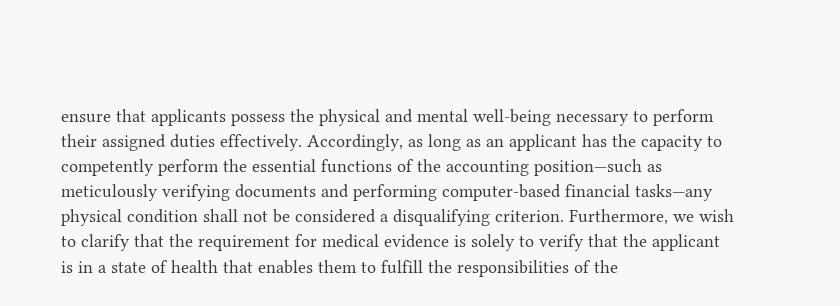ensure that applicants possess the physical and mental well-being necessary to perform their assigned duties effectively. Accordingly, as long as an applicant has the capacity to competently perform the essential functions of the accounting position—such as meticulously verifying documents and performing computer-based financial tasks—any physical condition shall not be considered a disqualifying criterion. Furthermore, we wish to clarify that the requirement for medical evidence is solely to verify that the applicant is in a state of health that enables them to fulfill the responsibilities of the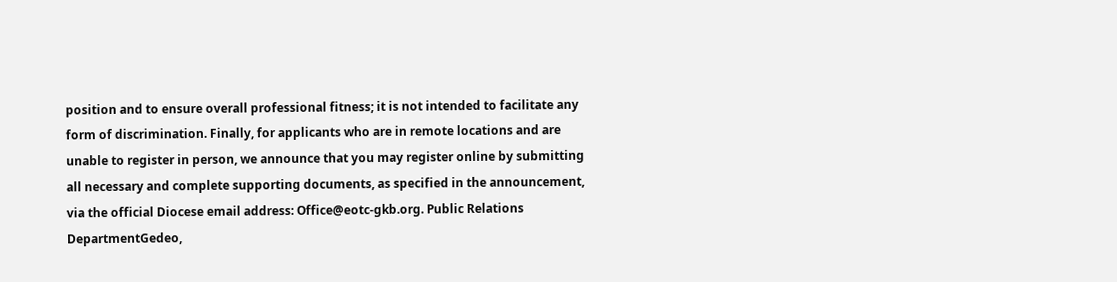position and to ensure overall professional fitness; it is not intended to facilitate any form of discrimination. Finally, for applicants who are in remote locations and are unable to register in person, we announce that you may register online by submitting all necessary and complete supporting documents, as specified in the announcement, via the official Diocese email address: Office@eotc-gkb.org. Public Relations DepartmentGedeo,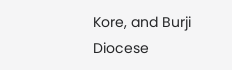Kore, and Burji Diocese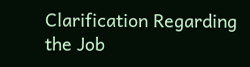Clarification Regarding the Job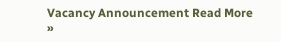Vacancy Announcement Read More »